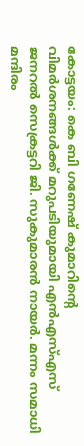കോട്ടയം: കെ ബി ഗണേഷ് കുമാറിന്റെ വിമർശനങ്ങൾക്ക് മറുപടിയുമായി എൻഎസ്എസ് ജനറൽ സെക്രട്ടറി ജി. സുകുമാരൻ നായർ. മന്നം സമാധി മന്ദിരം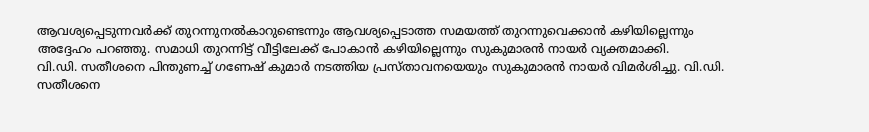ആവശ്യപ്പെടുന്നവർക്ക് തുറന്നുനൽകാറുണ്ടെന്നും ആവശ്യപ്പെടാത്ത സമയത്ത് തുറന്നുവെക്കാൻ കഴിയില്ലെന്നും അദ്ദേഹം പറഞ്ഞു. സമാധി തുറന്നിട്ട് വീട്ടിലേക്ക് പോകാൻ കഴിയില്ലെന്നും സുകുമാരൻ നായർ വ്യക്തമാക്കി.
വി.ഡി. സതീശനെ പിന്തുണച്ച് ഗണേഷ് കുമാർ നടത്തിയ പ്രസ്താവനയെയും സുകുമാരൻ നായർ വിമർശിച്ചു. വി.ഡി. സതീശനെ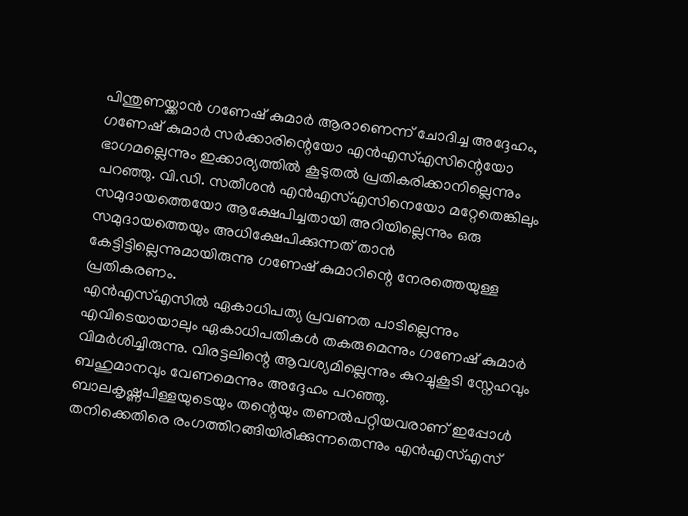പിന്തുണയ്ക്കാൻ ഗണേഷ് കുമാർ ആരാണെന്ന് ചോദിച്ച അദ്ദേഹം, ഗണേഷ് കുമാർ സർക്കാരിന്റെയോ എൻഎസ്എസിന്റെയോ ഭാഗമല്ലെന്നും ഇക്കാര്യത്തിൽ കൂടുതൽ പ്രതികരിക്കാനില്ലെന്നും പറഞ്ഞു. വി.ഡി. സതീശൻ എൻഎസ്എസിനെയോ മറ്റേതെങ്കിലും സമുദായത്തെയോ ആക്ഷേപിച്ചതായി അറിയില്ലെന്നും ഒരു സമുദായത്തെയും അധിക്ഷേപിക്കുന്നത് താൻ കേട്ടിട്ടില്ലെന്നുമായിരുന്നു ഗണേഷ് കുമാറിന്റെ നേരത്തെയുള്ള പ്രതികരണം.
എൻഎസ്എസിൽ ഏകാധിപത്യ പ്രവണത പാടില്ലെന്നും എവിടെയായാലും ഏകാധിപതികൾ തകരുമെന്നും ഗണേഷ് കുമാർ വിമർശിച്ചിരുന്നു. വിരട്ടലിന്റെ ആവശ്യമില്ലെന്നും കുറച്ചുകൂടി സ്നേഹവും ബഹുമാനവും വേണമെന്നും അദ്ദേഹം പറഞ്ഞു. ബാലകൃഷ്ണപിള്ളയുടെയും തന്റെയും തണൽപറ്റിയവരാണ് ഇപ്പോൾ തനിക്കെതിരെ രംഗത്തിറങ്ങിയിരിക്കുന്നതെന്നും എൻഎസ്എസ്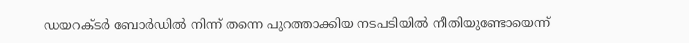ഡയറക്ടർ ബോർഡിൽ നിന്ന് തന്നെ പുറത്താക്കിയ നടപടിയിൽ നീതിയുണ്ടോയെന്ന്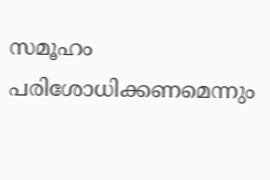സമൂഹം പരിശോധിക്കണമെന്നും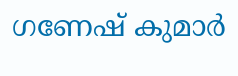ഗണേഷ് കുമാർ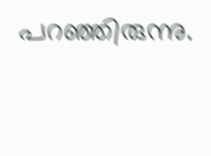പറഞ്ഞിരുന്നു.